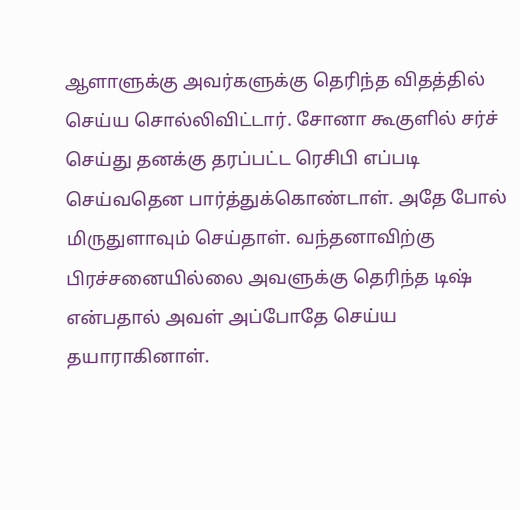ஆளாளுக்கு அவர்களுக்கு தெரிந்த விதத்தில் செய்ய சொல்லிவிட்டார். சோனா கூகுளில் சர்ச் செய்து தனக்கு தரப்பட்ட ரெசிபி எப்படி செய்வதென பார்த்துக்கொண்டாள். அதே போல் மிருதுளாவும் செய்தாள். வந்தனாவிற்கு பிரச்சனையில்லை அவளுக்கு தெரிந்த டிஷ் என்பதால் அவள் அப்போதே செய்ய தயாராகினாள்.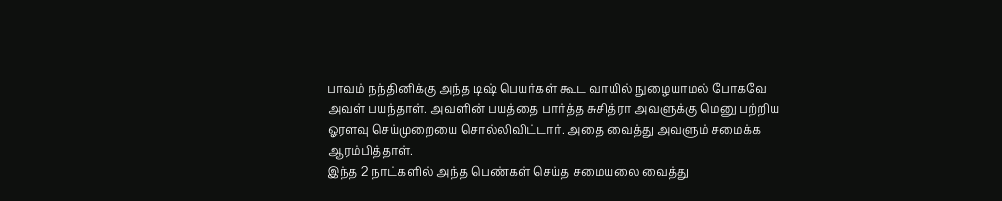பாவம் நந்தினிக்கு அந்த டிஷ் பெயர்கள் கூட வாயில் நுழையாமல் போகவே அவள் பயந்தாள். அவளின் பயத்தை பார்த்த சுசித்ரா அவளுக்கு மெனு பற்றிய ஓரளவு செய்முறையை சொல்லிவிட்டார். அதை வைத்து அவளும் சமைக்க ஆரம்பித்தாள்.
இந்த 2 நாட்களில் அந்த பெண்கள் செய்த சமையலை வைத்து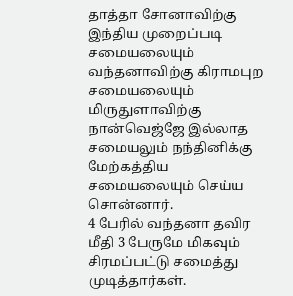தாத்தா சோனாவிற்கு இந்திய முறைப்படி சமையலையும் வந்தனாவிற்கு கிராமபுற சமையலையும் மிருதுளாவிற்கு நான்வெஜ்ஜே இல்லாத சமையலும் நந்தினிக்கு மேற்கத்திய சமையலையும் செய்ய சொன்னார்.
4 பேரில் வந்தனா தவிர மீதி 3 பேருமே மிகவும் சிரமப்பட்டு சமைத்து முடித்தார்கள்.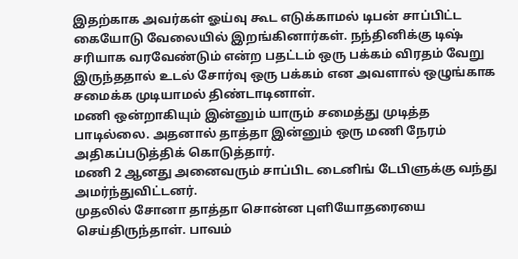இதற்காக அவர்கள் ஓய்வு கூட எடுக்காமல் டிபன் சாப்பிட்ட கையோடு வேலையில் இறங்கினார்கள். நந்தினிக்கு டிஷ் சரியாக வரவேண்டும் என்ற பதட்டம் ஒரு பக்கம் விரதம் வேறு இருந்ததால் உடல் சோர்வு ஒரு பக்கம் என அவளால் ஒழுங்காக சமைக்க முடியாமல் திண்டாடினாள்.
மணி ஒன்றாகியும் இன்னும் யாரும் சமைத்து முடித்த பாடில்லை. அதனால் தாத்தா இன்னும் ஒரு மணி நேரம் அதிகப்படுத்திக் கொடுத்தார்.
மணி 2 ஆனது அனைவரும் சாப்பிட டைனிங் டேபிளுக்கு வந்து அமர்ந்துவிட்டனர்.
முதலில் சோனா தாத்தா சொன்ன புளியோதரையை செய்திருந்தாள். பாவம்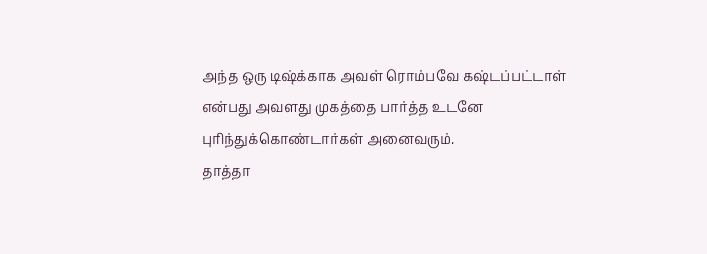அந்த ஒரு டிஷ்க்காக அவள் ரொம்பவே கஷ்டப்பட்டாள் என்பது அவளது முகத்தை பார்த்த உடனே புரிந்துக்கொண்டார்கள் அனைவரும்.
தாத்தா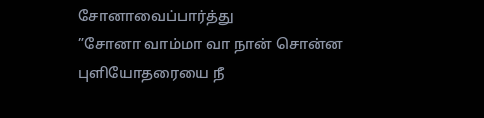சோனாவைப்பார்த்து
”சோனா வாம்மா வா நான் சொன்ன புளியோதரையை நீ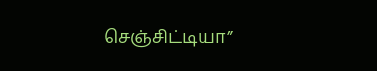செஞ்சிட்டியா”